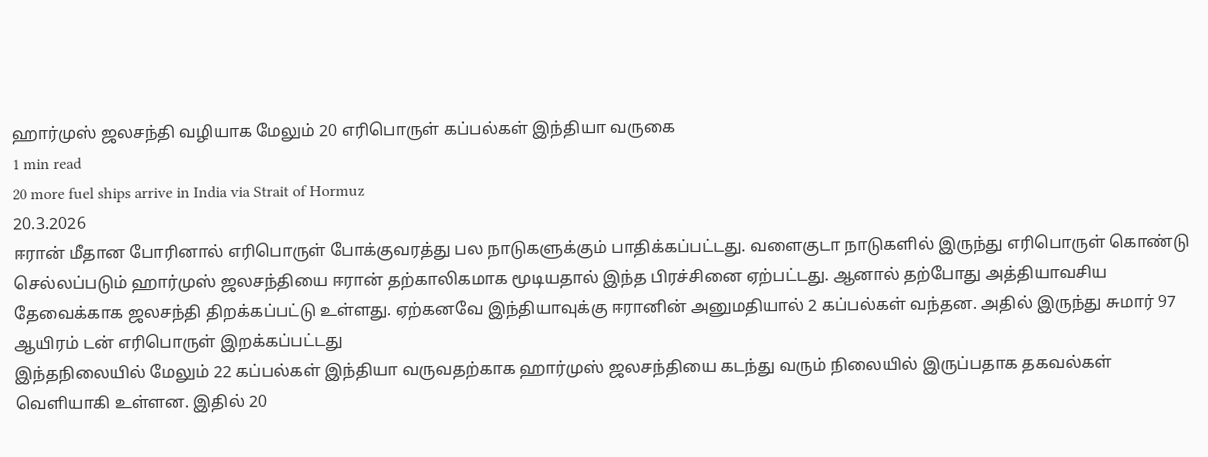ஹார்முஸ் ஜலசந்தி வழியாக மேலும் 20 எரிபொருள் கப்பல்கள் இந்தியா வருகை
1 min read
20 more fuel ships arrive in India via Strait of Hormuz
20.3.2026
ஈரான் மீதான போரினால் எரிபொருள் போக்குவரத்து பல நாடுகளுக்கும் பாதிக்கப்பட்டது. வளைகுடா நாடுகளில் இருந்து எரிபொருள் கொண்டு செல்லப்படும் ஹார்முஸ் ஜலசந்தியை ஈரான் தற்காலிகமாக மூடியதால் இந்த பிரச்சினை ஏற்பட்டது. ஆனால் தற்போது அத்தியாவசிய தேவைக்காக ஜலசந்தி திறக்கப்பட்டு உள்ளது. ஏற்கனவே இந்தியாவுக்கு ஈரானின் அனுமதியால் 2 கப்பல்கள் வந்தன. அதில் இருந்து சுமார் 97 ஆயிரம் டன் எரிபொருள் இறக்கப்பட்டது
இந்தநிலையில் மேலும் 22 கப்பல்கள் இந்தியா வருவதற்காக ஹார்முஸ் ஜலசந்தியை கடந்து வரும் நிலையில் இருப்பதாக தகவல்கள் வெளியாகி உள்ளன. இதில் 20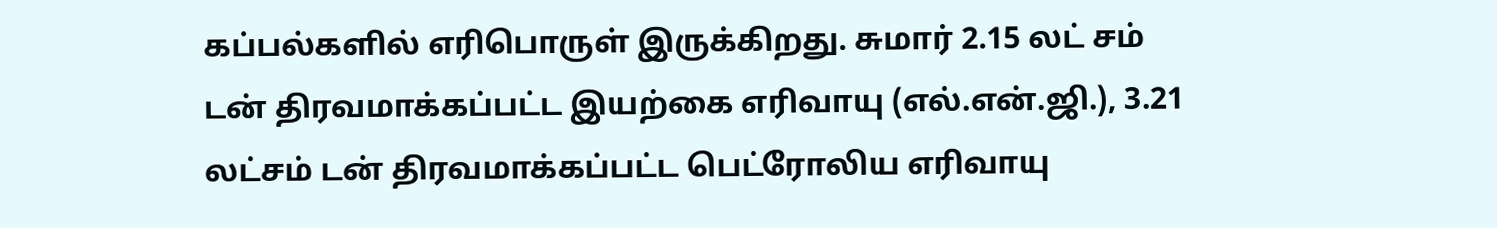கப்பல்களில் எரிபொருள் இருக்கிறது. சுமார் 2.15 லட் சம் டன் திரவமாக்கப்பட்ட இயற்கை எரிவாயு (எல்.என்.ஜி.), 3.21 லட்சம் டன் திரவமாக்கப்பட்ட பெட்ரோலிய எரிவாயு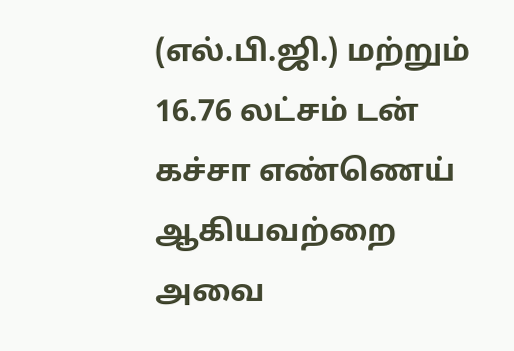(எல்.பி.ஜி.) மற்றும் 16.76 லட்சம் டன் கச்சா எண்ணெய் ஆகியவற்றை அவை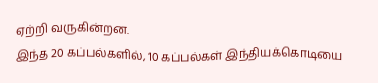ஏற்றி வருகின்றன.
இந்த 20 கப்பல்களில், 10 கப்பல்கள் இந்தியக்கொடியை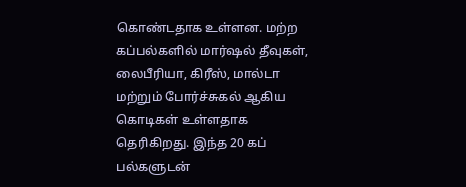கொண்டதாக உள்ளன. மற்ற கப்பல்களில் மார்ஷல் தீவுகள், லைபீரியா, கிரீஸ், மால்டா மற்றும் போர்ச்சுகல் ஆகிய கொடிகள் உள்ளதாக தெரிகிறது. இந்த 20 கப் பல்களுடன்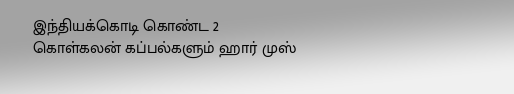இந்தியக்கொடி கொண்ட 2 கொள்கலன் கப்பல்களும் ஹார் முஸ்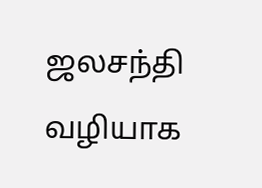ஜலசந்தி வழியாக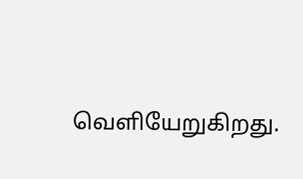வெளியேறுகிறது.